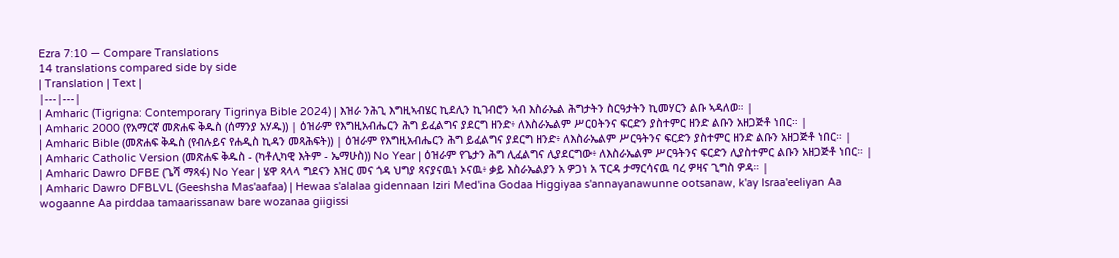Ezra 7:10 — Compare Translations
14 translations compared side by side
| Translation | Text |
|---|---|
| Amharic (Tigrigna: Contemporary Tigrinya Bible 2024) | እዝራ ንሕጊ እግዚኣብሄር ኪደሊን ኪገብሮን ኣብ እስራኤል ሕግታትን ስርዓታትን ኪመሃርን ልቡ ኣዳለወ። |
| Amharic 2000 (የአማርኛ መጽሐፍ ቅዱስ (ሰማንያ አሃዱ)) | ዕዝራም የእግዚአብሔርን ሕግ ይፈልግና ያደርግ ዘንድ፥ ለእስራኤልም ሥርዐትንና ፍርድን ያስተምር ዘንድ ልቡን አዘጋጅቶ ነበር። |
| Amharic Bible (መጽሐፍ ቅዱስ (የብሉይና የሐዲስ ኪዳን መጻሕፍት)) | ዕዝራም የእግዚአብሔርን ሕግ ይፈልግና ያደርግ ዘንድ፥ ለእስራኤልም ሥርዓትንና ፍርድን ያስተምር ዘንድ ልቡን አዘጋጅቶ ነበር። |
| Amharic Catholic Version (መጽሐፍ ቅዱስ - (ካቶሊካዊ እትም - ኤማሁስ)) No Year | ዕዝራም የጌታን ሕግ ሊፈልግና ሊያደርግው፥ ለእስራኤልም ሥርዓትንና ፍርድን ሊያስተምር ልቡን አዘጋጅቶ ነበር። |
| Amharic Dawro DFBE (ጌሻ ማጻፋ) No Year | ሄዋ ጻላላ ግደናን እዝር መና ጎዳ ህግያ ጻናያናዉነ ኦናዉ፥ ቃይ እስራኤልያን አ ዎጋነ አ ፕርዳ ታማርሳናዉ ባረ ዎዛና ጊግስ ዎዳ። |
| Amharic Dawro DFBLVL (Geeshsha Mas'aafaa) | Hewaa s'alalaa gidennaan Iziri Med'ina Godaa Higgiyaa s'annayanawunne ootsanaw, k'ay Israa'eeliyan Aa wogaanne Aa pirddaa tamaarissanaw bare wozanaa giigissi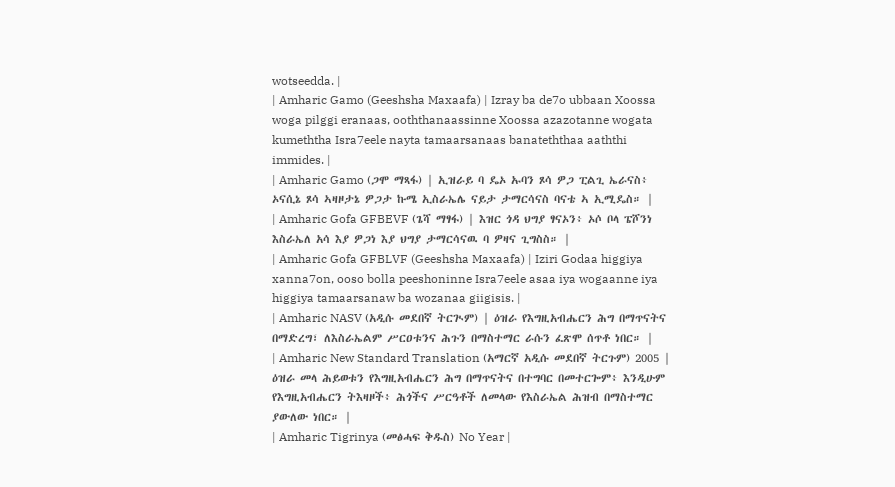wotseedda. |
| Amharic Gamo (Geeshsha Maxaafa) | Izray ba de7o ubbaan Xoossa woga pilggi eranaas, ooththanaassinne Xoossa azazotanne wogata kumeththa Isra7eele nayta tamaarsanaas banateththaa aaththi immides. |
| Amharic Gamo (ጋሞ ማጻፋ) | ኢዝራይ ባ ዴኦ ኡባን ጾሳ ዎጋ ፒልጊ ኤራናስ፥ ኦናሲኔ ጾሳ ኣዛዞታኔ ዎጋታ ኩሜ ኢስራኤሌ ናይታ ታማርሳናስ ባናቴ ኣ ኢሚዴስ። |
| Amharic Gofa GFBEVF (ጌሻ ማፃፋ) | እዝር ጎዳ ህግያ ፃናኦን፥ ኦሶ ቦላ ፔሾንነ እስራኤለ አሳ እያ ዎጋነ እያ ህግያ ታማርሳናዉ ባ ዎዛና ጊግስስ። |
| Amharic Gofa GFBLVF (Geeshsha Maxaafa) | Iziri Godaa higgiya xanna7on, ooso bolla peeshoninne Isra7eele asaa iya wogaanne iya higgiya tamaarsanaw ba wozanaa giigisis. |
| Amharic NASV (አዲሱ መደበኛ ትርጒም) | ዕዝራ የእግዚአብሔርን ሕግ በማጥናትና በማድረግ፣ ለእስራኤልም ሥርዐቱንና ሕጉን በማስተማር ራሱን ፈጽሞ ሰጥቶ ነበር። |
| Amharic New Standard Translation (አማርኛ አዲሱ መደበኛ ትርጉም) 2005 | ዕዝራ መላ ሕይወቱን የእግዚአብሔርን ሕግ በማጥናትና በተግባር በመተርጐም፥ እንዲሁም የእግዚአብሔርን ትእዛዞች፥ ሕጎችና ሥርዓቶች ለመላው የእስራኤል ሕዝብ በማስተማር ያውለው ነበር። |
| Amharic Tigrinya (መፅሓፍ ቅዱስ) No Year |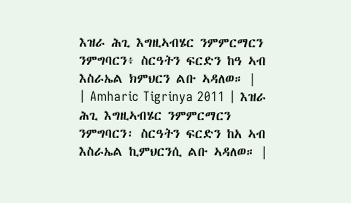እዝራ ሕጊ እግዚኣብሄር ንምምርማርን ንምግባርን፥ ስርዓትን ፍርድን ከዓ ኣብ እስራኤል ክምህርን ልቡ ኣዳለወ። |
| Amharic Tigrinya 2011 | እዝራ ሕጊ እግዚኣብሄር ንምምርማርን ንምግባርን፡ ስርዓትን ፍርድን ከአ ኣብ እስራኤል ኪምህርንሲ ልቡ ኣዳለወ። |